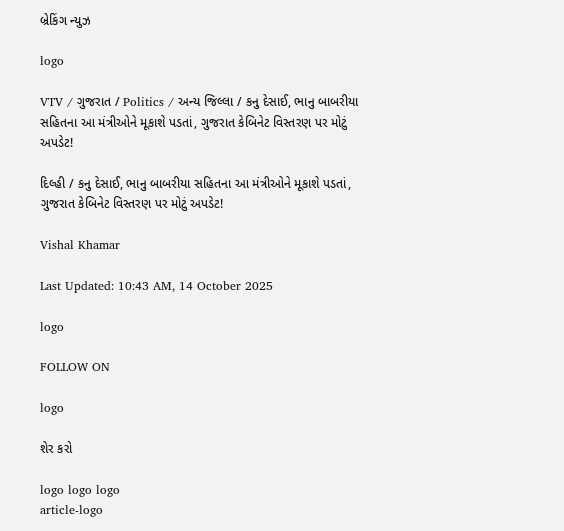બ્રેકિંગ ન્યુઝ

logo

VTV / ગુજરાત / Politics / અન્ય જિલ્લા / કનુ દેસાઈ, ભાનુ બાબરીયા સહિતના આ મંત્રીઓને મૂકાશે પડતાં, ગુજરાત કેબિનેટ વિસ્તરણ પર મોટું અપડેટ!

દિલ્હી / કનુ દેસાઈ, ભાનુ બાબરીયા સહિતના આ મંત્રીઓને મૂકાશે પડતાં, ગુજરાત કેબિનેટ વિસ્તરણ પર મોટું અપડેટ!

Vishal Khamar

Last Updated: 10:43 AM, 14 October 2025

logo

FOLLOW ON

logo

શેર કરો

logo logo logo
article-logo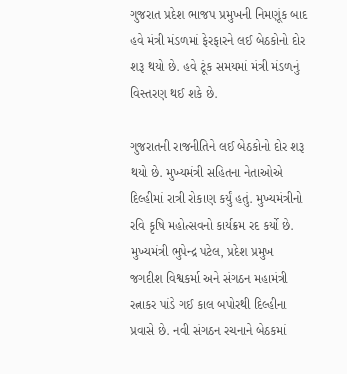ગુજરાત પ્રદેશ ભાજપ પ્રમુખની નિમણૂંક બાદ હવે મંત્રી મંડળમાં ફેરફારને લઈ બેઠકોનો દોર શરૂ થયો છે. હવે ટૂંક સમયમાં મંત્રી મંડળનું વિસ્તરણ થઈ શકે છે.

ગુજરાતની રાજનીતિને લઈ બેઠકોનો દોર શરૂ થયો છે. મુખ્યમંત્રી સહિતના નેતાઓએ દિલ્હીમાં રાત્રી રોકાણ કર્યું હતું. મુખ્યમંત્રીનો રવિ કૃષિ મહોત્સવનો કાર્યક્રમ રદ કર્યો છે. મુખ્યમંત્રી ભુપેન્દ્ર પટેલ, પ્રદેશ પ્રમુખ જગદીશ વિશ્વકર્મા અને સંગઠન મહામંત્રી રત્નાકર પાંડે ગઈ કાલ બપોરથી દિલ્હીના પ્રવાસે છે. નવી સંગઠન રચનાને બેઠકમાં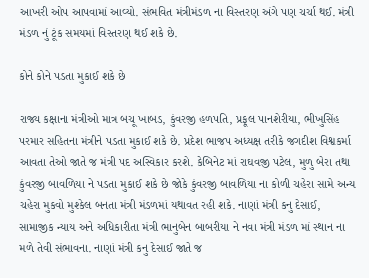આખરી ઓપ આપવામાં આવ્યો. સંભવિત મંત્રીમંડળ ના વિસ્તરણ અંગે પણ ચર્ચા થઈ. મંત્રી મંડળ નું ટૂંક સમયમાં વિસ્તરણ થઈ શકે છે.

કોને કોને પડતા મુકાઈ શકે છે

રાજ્ય કક્ષાના મંત્રીઓ માત્ર બચૂ ખાબડ, કુંવરજી હળપતિ, પ્રફૂલ પાનશેરીયા, ભીખુસિંહ પરમાર સહિતના મંત્રીને પડતા મુકાઈ શકે છે. પ્રદેશ ભાજપ અધ્યક્ષ તરીકે જગદીશ વિશ્વકર્મા આવતા તેઓ જાતે જ મંત્રી પદ અસ્વિકાર કરશે. કેબિનેટ માં રાઘવજી પટેલ, મુળુ બેરા તથા કુંવરજી બાવળિયા ને પડતા મુકાઈ શકે છે જોકે કુંવરજી બાવળિયા ના કોળી ચહેરા સામે અન્ય ચહેરા મુકવો મુશ્કેલ બનતા મંત્રી મંડળમાં યથાવત રહી શકે. નાણાં મંત્રી કનુ દેસાઈ, સામાજીક ન્યાય અને અધિકારીતા મંત્રી ભાનુબેન બાબરીયા ને નવા મંત્રી મંડળ માં સ્થાન ના મળે તેવી સંભાવના. નાણાં મંત્રી કનુ દેસાઈ જાતે જ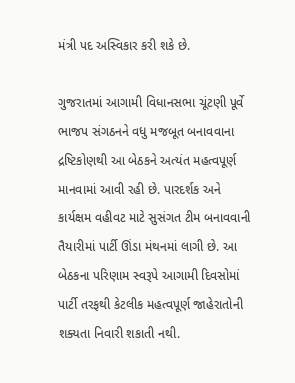મંત્રી પદ અસ્વિકાર કરી શકે છે.

ગુજરાતમાં આગામી વિધાનસભા ચૂંટણી પૂર્વે ભાજપ સંગઠનને વધુ મજબૂત બનાવવાના દ્રષ્ટિકોણથી આ બેઠકને અત્યંત મહત્વપૂર્ણ માનવામાં આવી રહી છે. પારદર્શક અને કાર્યક્ષમ વહીવટ માટે સુસંગત ટીમ બનાવવાની તૈયારીમાં પાર્ટી ઊંડા મંથનમાં લાગી છે. આ બેઠકના પરિણામ સ્વરૂપે આગામી દિવસોમાં પાર્ટી તરફથી કેટલીક મહત્વપૂર્ણ જાહેરાતોની શક્યતા નિવારી શકાતી નથી.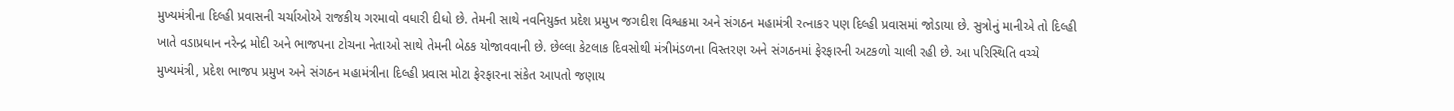મુખ્યમંત્રીના દિલ્હી પ્રવાસની ચર્ચાઓએ રાજકીય ગરમાવો વધારી દીધો છે. તેમની સાથે નવનિયુક્ત પ્રદેશ પ્રમુખ જગદીશ વિશ્વક્રમા અને સંગઠન મહામંત્રી રત્નાકર પણ દિલ્હી પ્રવાસમાં જોડાયા છે. સુત્રોનું માનીએ તો દિલ્હી ખાતે વડાપ્રધાન નરેન્દ્ર મોદી અને ભાજપના ટોચના નેતાઓ સાથે તેમની બેઠક યોજાવવાની છે. છેલ્લા કેટલાક દિવસોથી મંત્રીમંડળના વિસ્તરણ અને સંગઠનમાં ફેરફારની અટકળો ચાલી રહી છે. આ પરિસ્થિતિ વચ્ચે મુખ્યમંત્રી, પ્રદેશ ભાજપ પ્રમુખ અને સંગઠન મહામંત્રીના દિલ્હી પ્રવાસ મોટા ફેરફારના સંકેત આપતો જણાય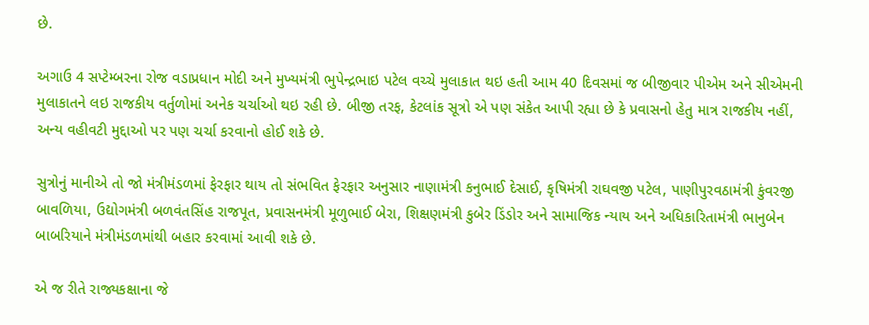છે.

અગાઉ 4 સપ્ટેમ્બરના રોજ વડાપ્રધાન મોદી અને મુખ્યમંત્રી ભુપેન્દ્રભાઇ પટેલ વચ્ચે મુલાકાત થઇ હતી આમ 40 દિવસમાં જ બીજીવાર પીએમ અને સીએમની મુલાકાતને લઇ રાજકીય વર્તુળોમાં અનેક ચર્ચાઓ થઇ રહી છે. બીજી તરફ, કેટલાંક સૂત્રો એ પણ સંકેત આપી રહ્યા છે કે પ્રવાસનો હેતુ માત્ર રાજકીય નહીં, અન્ય વહીવટી મુદ્દાઓ પર પણ ચર્ચા કરવાનો હોઈ શકે છે.

સુત્રોનું માનીએ તો જો મંત્રીમંડળમાં ફેરફાર થાય તો સંભવિત ફેરફાર અનુસાર નાણામંત્રી કનુભાઈ દેસાઈ, કૃષિમંત્રી રાઘવજી પટેલ, પાણીપુરવઠામંત્રી કુંવરજી બાવળિયા, ઉદ્યોગમંત્રી બળવંતસિંહ રાજપૂત, પ્રવાસનમંત્રી મૂળુભાઈ બેરા, શિક્ષણમંત્રી કુબેર ડિંડોર અને સામાજિક ન્યાય અને અધિકારિતામંત્રી ભાનુબેન બાબરિયાને મંત્રીમંડળમાંથી બહાર કરવામાં આવી શકે છે.

એ જ રીતે રાજ્યકક્ષાના જે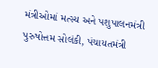મંત્રીઓમાં મત્સ્ય અને પશુપાલનમંત્રી પુરુષોત્તમ સોલંકી, પંચાયતમંત્રી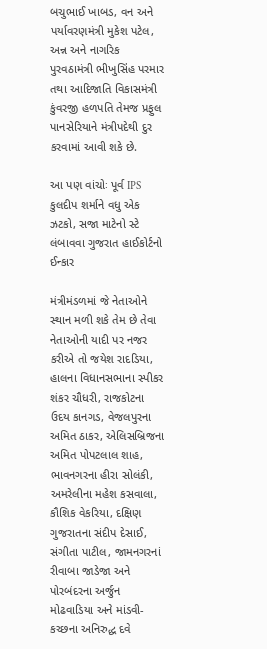બચુભાઈ ખાબડ, વન અને પર્યાવરણમંત્રી મુકેશ પટેલ, અન્ન અને નાગરિક પુરવઠામંત્રી ભીખુસિંહ પરમાર તથા આદિજાતિ વિકાસમંત્રી કુંવરજી હળપતિ તેમજ પ્રફુલ પાનસેરિયાને મંત્રીપદેથી દુર કરવામાં આવી શકે છે.

આ પણ વાંચોઃ પૂર્વ IPS કુલદીપ શર્માને વધુ એક ઝટકો, સજા માટેનો સ્ટે લંબાવવા ગુજરાત હાઈકોર્ટનો ઈન્કાર

મંત્રીમંડળમાં જે નેતાઓને સ્થાન મળી શકે તેમ છે તેવા નેતાઓની યાદી પર નજર કરીએ તો જયેશ રાદડિયા, હાલના વિધાનસભાના સ્પીકર શંકર ચૌધરી, રાજકોટના ઉદય કાનગડ, વેજલપુરના અમિત ઠાકર, એલિસબ્રિજના અમિત પોપટલાલ શાહ, ભાવનગરના હીરા સોલંકી, અમરેલીના મહેશ કસવાલા, કૌશિક વેકરિયા, દક્ષિણ ગુજરાતના સંદીપ દેસાઈ, સંગીતા પાટીલ, જામનગરનાં રીવાબા જાડેજા અને પોરબંદરના અર્જુન મોઢવાડિયા અને માંડવી-કચ્છના અનિરુદ્ધ દવે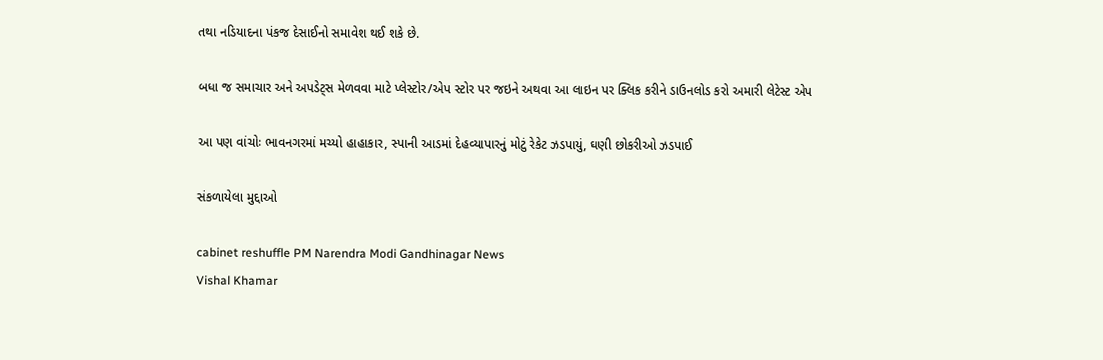તથા નડિયાદના પંકજ દેસાઈનો સમાવેશ થઈ શકે છે.

બધા જ સમાચાર અને અપડેટ્સ મેળવવા માટે પ્લેસ્ટોર/એપ સ્ટોર પર જઇને અથવા આ લાઇન પર ક્લિક કરીને ડાઉનલોડ કરો અમારી લેટેસ્ટ એપ

આ પણ વાંચોઃ ભાવનગરમાં મચ્યો હાહાકાર, સ્પાની આડમાં દેહવ્યાપારનું મોટું રેકેટ ઝડપાયું, ઘણી છોકરીઓ ઝડપાઈ

સંકળાયેલા મુદ્દાઓ

cabinet reshuffle PM Narendra Modi Gandhinagar News
Vishal Khamar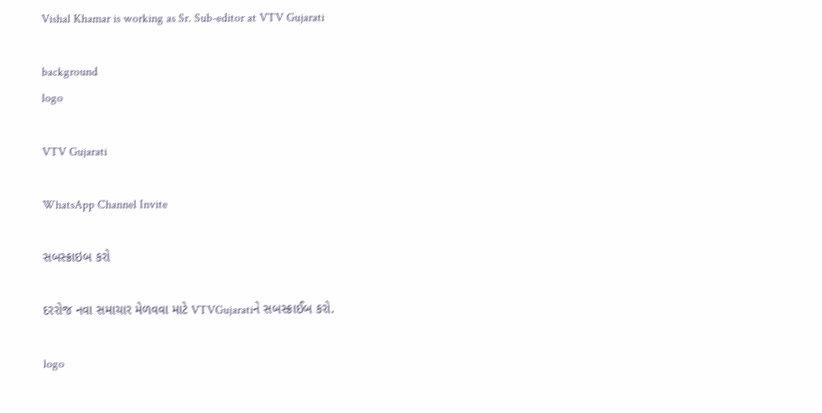Vishal Khamar is working as Sr. Sub-editor at VTV Gujarati

background
logo

VTV Gujarati

WhatsApp Channel Invite

સબસ્ક્રાઇબ કરો

દરરોજ નવા સમાચાર મેળવવા માટે VTVGujaratiને સબસ્ક્રાઈબ કરો.

logo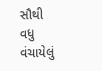સૌથી વધુ વંચાયેલું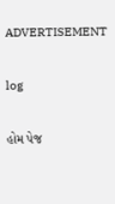ADVERTISEMENT

log

હોમ પેજ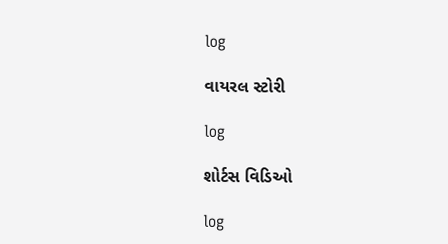log

વાયરલ સ્ટોરી

log

શોર્ટસ વિડિઓ

log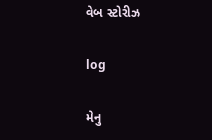વેબ સ્ટોરીઝ

log

મેનુ